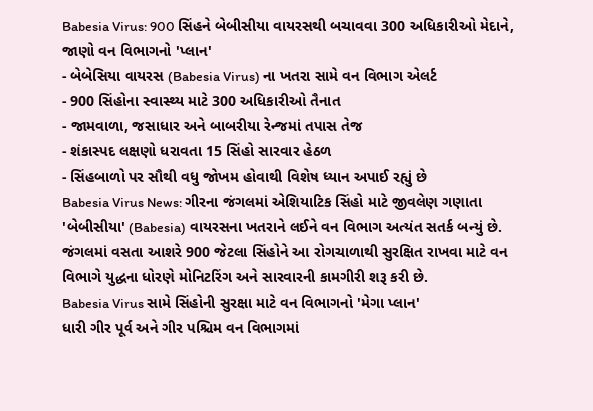Babesia Virus: 900 સિંહને બેબીસીયા વાયરસથી બચાવવા 300 અધિકારીઓ મેદાને, જાણો વન વિભાગનો 'પ્લાન'
- બેબેસિયા વાયરસ (Babesia Virus) ના ખતરા સામે વન વિભાગ એલર્ટ
- 900 સિંહોના સ્વાસ્થ્ય માટે 300 અધિકારીઓ તૈનાત
- જામવાળા, જસાધાર અને બાબરીયા રેન્જમાં તપાસ તેજ
- શંકાસ્પદ લક્ષણો ધરાવતા 15 સિંહો સારવાર હેઠળ
- સિંહબાળો પર સૌથી વધુ જોખમ હોવાથી વિશેષ ધ્યાન અપાઈ રહ્યું છે
Babesia Virus News: ગીરના જંગલમાં એશિયાટિક સિંહો માટે જીવલેણ ગણાતા 'બેબીસીયા' (Babesia) વાયરસના ખતરાને લઈને વન વિભાગ અત્યંત સતર્ક બન્યું છે. જંગલમાં વસતા આશરે 900 જેટલા સિંહોને આ રોગચાળાથી સુરક્ષિત રાખવા માટે વન વિભાગે યુદ્ધના ધોરણે મોનિટરિંગ અને સારવારની કામગીરી શરૂ કરી છે.
Babesia Virus સામે સિંહોની સુરક્ષા માટે વન વિભાગનો 'મેગા પ્લાન'
ધારી ગીર પૂર્વ અને ગીર પશ્ચિમ વન વિભાગમાં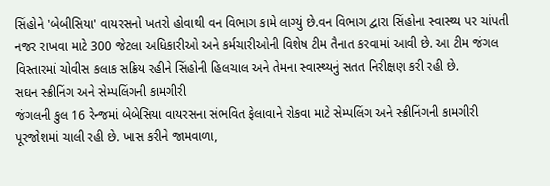સિંહોને 'બેબીસિયા' વાયરસનો ખતરો હોવાથી વન વિભાગ કામે લાગ્યું છે.વન વિભાગ દ્વારા સિંહોના સ્વાસ્થ્ય પર ચાંપતી નજર રાખવા માટે 300 જેટલા અધિકારીઓ અને કર્મચારીઓની વિશેષ ટીમ તૈનાત કરવામાં આવી છે. આ ટીમ જંગલ વિસ્તારમાં ચોવીસ કલાક સક્રિય રહીને સિંહોની હિલચાલ અને તેમના સ્વાસ્થ્યનું સતત નિરીક્ષણ કરી રહી છે.
સઘન સ્ક્રીનિંગ અને સેમ્પલિંગની કામગીરી
જંગલની કુલ 16 રેન્જમાં બેબેસિયા વાયરસના સંભવિત ફેલાવાને રોકવા માટે સેમ્પલિંગ અને સ્ક્રીનિંગની કામગીરી પૂરજોશમાં ચાલી રહી છે. ખાસ કરીને જામવાળા,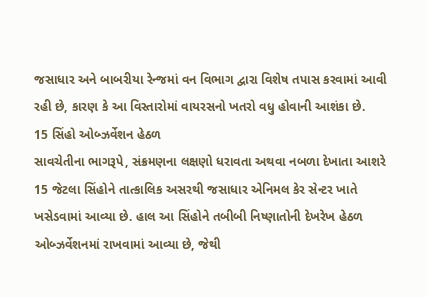જસાધાર અને બાબરીયા રેન્જમાં વન વિભાગ દ્વારા વિશેષ તપાસ કરવામાં આવી રહી છે, કારણ કે આ વિસ્તારોમાં વાયરસનો ખતરો વધુ હોવાની આશંકા છે.
15 સિંહો ઓબ્ઝર્વેશન હેઠળ
સાવચેતીના ભાગરૂપે, સંક્રમણના લક્ષણો ધરાવતા અથવા નબળા દેખાતા આશરે 15 જેટલા સિંહોને તાત્કાલિક અસરથી જસાધાર એનિમલ કેર સેન્ટર ખાતે ખસેડવામાં આવ્યા છે. હાલ આ સિંહોને તબીબી નિષ્ણાતોની દેખરેખ હેઠળ ઓબ્ઝર્વેશનમાં રાખવામાં આવ્યા છે, જેથી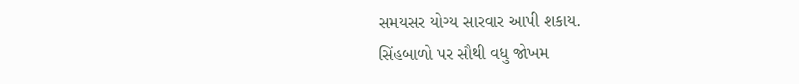સમયસર યોગ્ય સારવાર આપી શકાય.
સિંહબાળો પર સૌથી વધુ જોખમ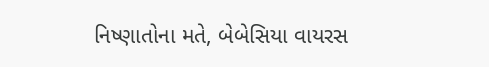નિષ્ણાતોના મતે, બેબેસિયા વાયરસ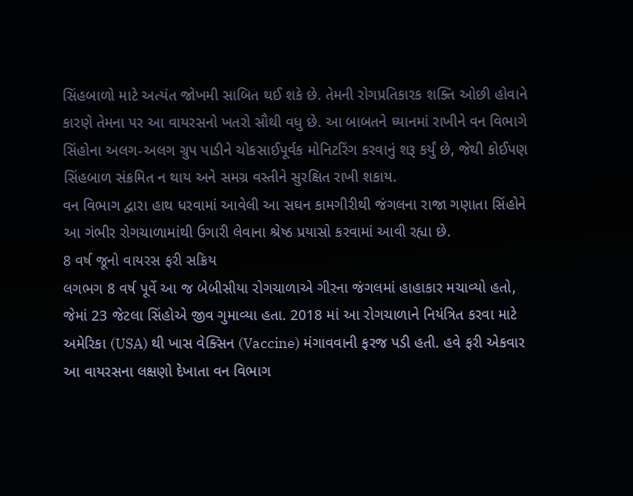સિંહબાળો માટે અત્યંત જોખમી સાબિત થઈ શકે છે. તેમની રોગપ્રતિકારક શક્તિ ઓછી હોવાને કારણે તેમના પર આ વાયરસનો ખતરો સૌથી વધુ છે. આ બાબતને ધ્યાનમાં રાખીને વન વિભાગે સિંહોના અલગ-અલગ ગ્રુપ પાડીને ચોકસાઈપૂર્વક મોનિટરિંગ કરવાનું શરૂ કર્યું છે, જેથી કોઈપણ સિંહબાળ સંક્રમિત ન થાય અને સમગ્ર વસ્તીને સુરક્ષિત રાખી શકાય.
વન વિભાગ દ્વારા હાથ ધરવામાં આવેલી આ સઘન કામગીરીથી જંગલના રાજા ગણાતા સિંહોને આ ગંભીર રોગચાળામાંથી ઉગારી લેવાના શ્રેષ્ઠ પ્રયાસો કરવામાં આવી રહ્યા છે.
8 વર્ષ જૂનો વાયરસ ફરી સક્રિય
લગભગ 8 વર્ષ પૂર્વે આ જ બેબીસીયા રોગચાળાએ ગીરના જંગલમાં હાહાકાર મચાવ્યો હતો, જેમાં 23 જેટલા સિંહોએ જીવ ગુમાવ્યા હતા. 2018 માં આ રોગચાળાને નિયંત્રિત કરવા માટે અમેરિકા (USA) થી ખાસ વેક્સિન (Vaccine) મંગાવવાની ફરજ પડી હતી. હવે ફરી એકવાર આ વાયરસના લક્ષણો દેખાતા વન વિભાગ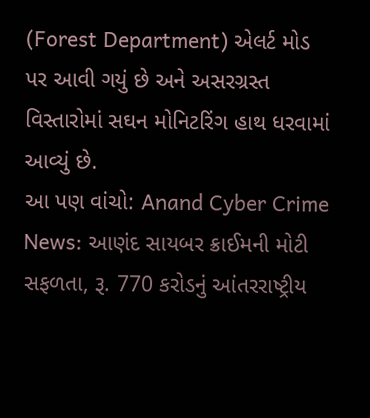(Forest Department) એલર્ટ મોડ પર આવી ગયું છે અને અસરગ્રસ્ત વિસ્તારોમાં સઘન મોનિટરિંગ હાથ ધરવામાં આવ્યું છે.
આ પણ વાંચો: Anand Cyber Crime News: આણંદ સાયબર ક્રાઈમની મોટી સફળતા, રૂ. 770 કરોડનું આંતરરાષ્ટ્રીય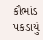કૌભાંડ પકડાયું